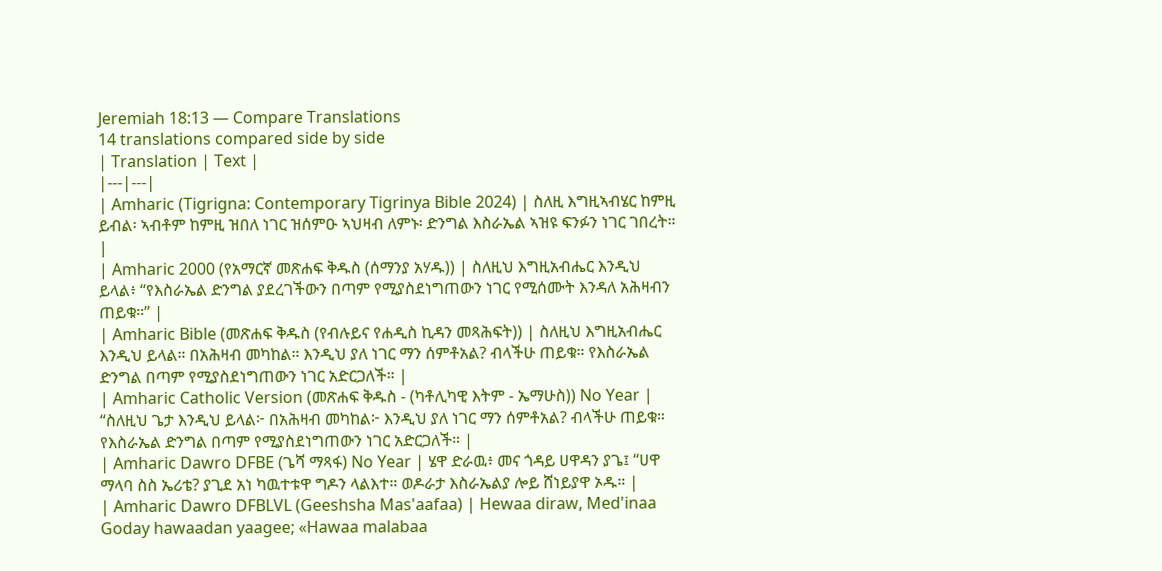Jeremiah 18:13 — Compare Translations
14 translations compared side by side
| Translation | Text |
|---|---|
| Amharic (Tigrigna: Contemporary Tigrinya Bible 2024) | ስለዚ እግዚኣብሄር ከምዚ ይብል፡ ኣብቶም ከምዚ ዝበለ ነገር ዝሰምዑ ኣህዛብ ለምኑ፡ ድንግል እስራኤል ኣዝዩ ፍንፉን ነገር ገበረት። |
| Amharic 2000 (የአማርኛ መጽሐፍ ቅዱስ (ሰማንያ አሃዱ)) | ስለዚህ እግዚአብሔር እንዲህ ይላል፥ “የእስራኤል ድንግል ያደረገችውን በጣም የሚያስደነግጠውን ነገር የሚሰሙት እንዳለ አሕዛብን ጠይቁ።” |
| Amharic Bible (መጽሐፍ ቅዱስ (የብሉይና የሐዲስ ኪዳን መጻሕፍት)) | ስለዚህ እግዚአብሔር እንዲህ ይላል። በአሕዛብ መካከል። እንዲህ ያለ ነገር ማን ሰምቶአል? ብላችሁ ጠይቁ። የእስራኤል ድንግል በጣም የሚያስደነግጠውን ነገር አድርጋለች። |
| Amharic Catholic Version (መጽሐፍ ቅዱስ - (ካቶሊካዊ እትም - ኤማሁስ)) No Year | “ስለዚህ ጌታ እንዲህ ይላል፦ በአሕዛብ መካከል፦ እንዲህ ያለ ነገር ማን ሰምቶአል? ብላችሁ ጠይቁ። የእስራኤል ድንግል በጣም የሚያስደነግጠውን ነገር አድርጋለች። |
| Amharic Dawro DFBE (ጌሻ ማጻፋ) No Year | ሄዋ ድራዉ፥ መና ጎዳይ ሀዋዳን ያጌ፤ “ሀዋ ማላባ ስስ ኤሪቴ? ያጊደ አነ ካዉተቱዋ ግዶን ላልእተ። ወዶራታ እስራኤልያ ሎይ ሸነይያዋ ኦዱ። |
| Amharic Dawro DFBLVL (Geeshsha Mas'aafaa) | Hewaa diraw, Med'inaa Goday hawaadan yaagee; «Hawaa malabaa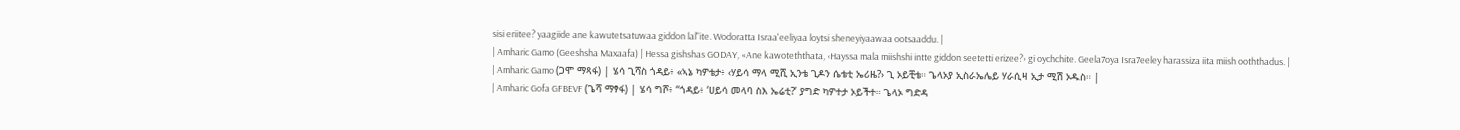sisi eriitee? yaagiide ane kawutetsatuwaa giddon lal"ite. Wodoratta Israa'eeliyaa loytsi sheneyiyaawaa ootsaaddu. |
| Amharic Gamo (Geeshsha Maxaafa) | Hessa gishshas GODAY, «Ane kawoteththata, ‹Hayssa mala miishshi intte giddon seetetti erizee?› gi oychchite. Geela7oya Isra7eeley harassiza iita miish ooththadus. |
| Amharic Gamo (ጋሞ ማጻፋ) | ሄሳ ጊሻስ ጎዳይ፥ «ኣኔ ካዎቴታ፥ ‹ሃይሳ ማላ ሚሺ ኢንቴ ጊዶን ሴቴቲ ኤሪዜ?› ጊ ኦይቺቴ። ጌላኦያ ኢስራኤሌይ ሃራሲዛ ኢታ ሚሽ ኦዱስ። |
| Amharic Gofa GFBEVF (ጌሻ ማፃፋ) | ሄሳ ግሾ፥ “ጎዳይ፥ ‘ሀይሳ መላባ ስእ ኤሬቲ?’ ያግድ ካዎተታ ኦይችተ። ጌላኦ ግድዳ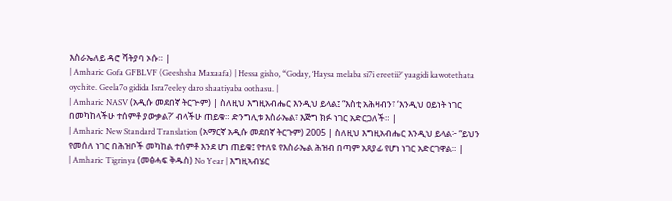እስራኤለይ ዳሮ ሻትያባ ኦሱ። |
| Amharic Gofa GFBLVF (Geeshsha Maxaafa) | Hessa gisho, “Goday, ‘Haysa melaba si7i ereetii?’ yaagidi kawotethata oychite. Geela7o gidida Isra7eeley daro shaatiyaba oothasu. |
| Amharic NASV (አዲሱ መደበኛ ትርጒም) | ስለዚህ እግዚአብሔር እንዲህ ይላል፤ “እስቲ አሕዛብን፣ ‘እንዲህ ዐይነት ነገር በመካከላችሁ ተሰምቶ ያውቃል?’ ብላችሁ ጠይቁ። ድንግሊቱ እስራኤል፣ እጅግ ክፉ ነገር አድርጋለች። |
| Amharic New Standard Translation (አማርኛ አዲሱ መደበኛ ትርጉም) 2005 | ስለዚህ እግዚአብሔር እንዲህ ይላል፦ “ይህን የመሰለ ነገር በሕዝቦች መካከል ተሰምቶ እንደ ሆነ ጠይቁ፤ የተለዩ የእስራኤል ሕዝብ በጣም አጸያፊ የሆነ ነገር አድርገዋል። |
| Amharic Tigrinya (መፅሓፍ ቅዱስ) No Year | እግዚኣብሄር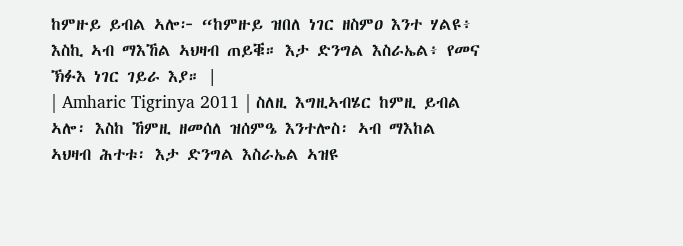ከምዙይ ይብል ኣሎ፦ “ከምዙይ ዝበለ ነገር ዘስምዐ እንተ ሃልዩ፥ እስኪ ኣብ ማእኸል ኣህዛብ ጠይቑ። እታ ድንግል እስራኤል፥ የመና ኽፉእ ነገር ገይራ እያ። |
| Amharic Tigrinya 2011 | ስለዚ እግዚኣብሄር ከምዚ ይብል ኣሎ፡ እስከ ኸምዚ ዘመሰለ ዝሰምዔ እንተሎስ፡ ኣብ ማእከል ኣህዛብ ሕተቱ፡ እታ ድንግል እስራኤል ኣዝዩ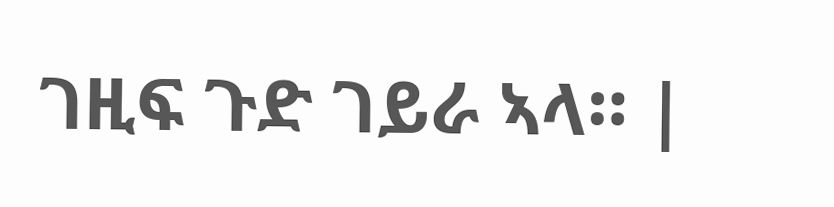ገዚፍ ጉድ ገይራ ኣላ። |